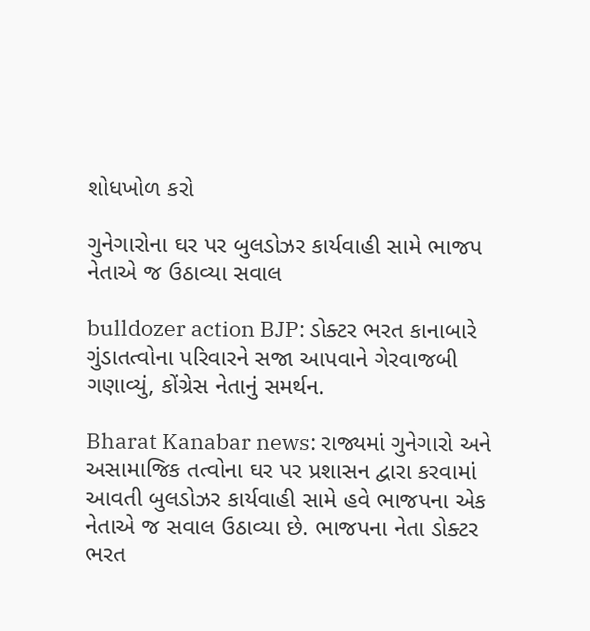શોધખોળ કરો

ગુનેગારોના ઘર પર બુલડોઝર કાર્યવાહી સામે ભાજપ નેતાએ જ ઉઠાવ્યા સવાલ

bulldozer action BJP: ડોક્ટર ભરત કાનાબારે ગુંડાતત્વોના પરિવારને સજા આપવાને ગેરવાજબી ગણાવ્યું, કોંગ્રેસ નેતાનું સમર્થન.

Bharat Kanabar news: રાજ્યમાં ગુનેગારો અને અસામાજિક તત્વોના ઘર પર પ્રશાસન દ્વારા કરવામાં આવતી બુલડોઝર કાર્યવાહી સામે હવે ભાજપના એક નેતાએ જ સવાલ ઉઠાવ્યા છે. ભાજપના નેતા ડોક્ટર ભરત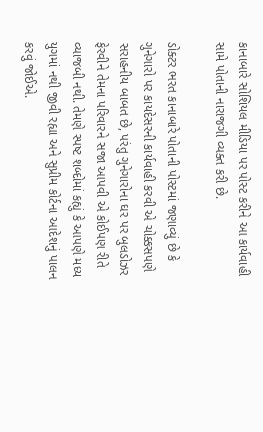કાનાબારે સોશિયલ મીડિયા પર પોસ્ટ કરીને આ કાર્યવાહી સામે પોતાની નારાજગી વ્યક્ત કરી છે.

ડોક્ટર ભરત કાનાબારે પોતાની પોસ્ટમાં જણાવ્યું છે કે ગુનેગારો પર કાયદેસરની કાર્યવાહી કરવી એ ચોક્કસપણે સરાહનીય બાબત છે, પરંતુ ગુનેગારોના ઘર પર બુલડોઝર ફેરવીને તેમના પરિવારને સજા આપવી એ કોઈપણ રીતે વ્યાજબી નથી. તેમણે સ્પષ્ટ શબ્દોમાં કહ્યું કે આપણે મધ્ય યુગમાં નથી જીવી રહ્યા અને સુપ્રીમ કોર્ટના આદેશનું પાલન કરવું જોઈએ.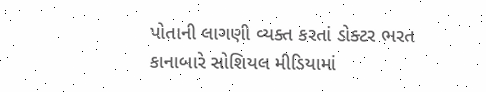પોતાની લાગણી વ્યક્ત કરતાં ડોક્ટર ભરત કાનાબારે સોશિયલ મીડિયામાં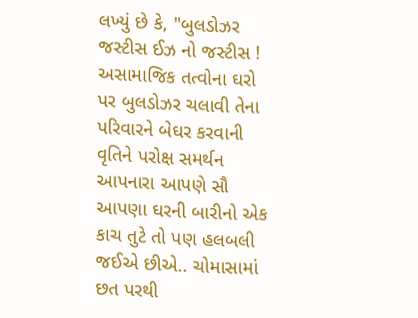લખ્યું છે કે, "બુલડોઝર જસ્ટીસ ઈઝ નો જસ્ટીસ ! અસામાજિક તત્વોના ઘરો પર બુલડોઝર ચલાવી તેના પરિવારને બેઘર કરવાની વૃતિને પરોક્ષ સમર્થન આપનારા આપણે સૌ આપણા ઘરની બારીનો એક કાચ તુટે તો પણ હલબલી જઈએ છીએ.. ચોમાસામાં છત પરથી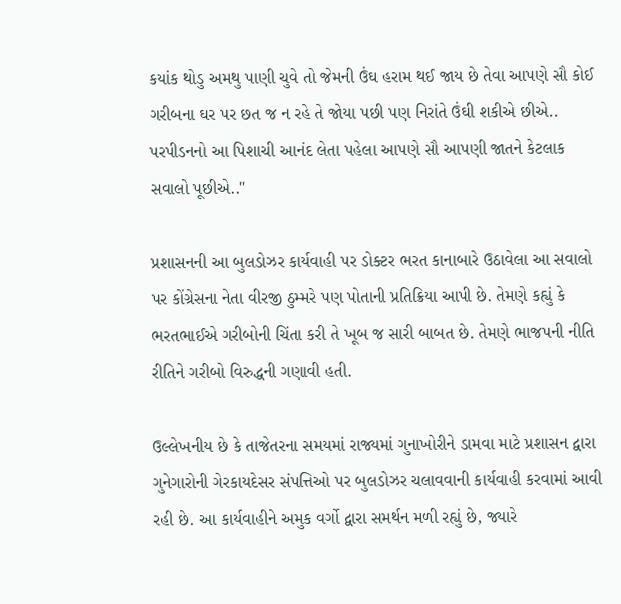કયાંક થોડુ અમથુ પાણી ચુવે તો જેમની ઉંઘ હરામ થઈ જાય છે તેવા આપણે સૌ કોઈ ગરીબના ઘર પર છત જ ન રહે તે જોયા પછી પણ નિરાંતે ઉંઘી શકીએ છીએ.. પરપીડનનો આ પિશાચી આનંદ લેતા પહેલા આપણે સૌ આપણી જાતને કેટલાક સવાલો પૂછીએ.."

પ્રશાસનની આ બુલડોઝર કાર્યવાહી પર ડોક્ટર ભરત કાનાબારે ઉઠાવેલા આ સવાલો પર કોંગ્રેસના નેતા વીરજી ઠુમ્મરે પણ પોતાની પ્રતિક્રિયા આપી છે. તેમણે કહ્યું કે ભરતભાઈએ ગરીબોની ચિંતા કરી તે ખૂબ જ સારી બાબત છે. તેમણે ભાજપની નીતિ રીતિને ગરીબો વિરુદ્ધની ગણાવી હતી.

ઉલ્લેખનીય છે કે તાજેતરના સમયમાં રાજ્યમાં ગુનાખોરીને ડામવા માટે પ્રશાસન દ્વારા ગુનેગારોની ગેરકાયદેસર સંપત્તિઓ પર બુલડોઝર ચલાવવાની કાર્યવાહી કરવામાં આવી રહી છે. આ કાર્યવાહીને અમુક વર્ગો દ્વારા સમર્થન મળી રહ્યું છે, જ્યારે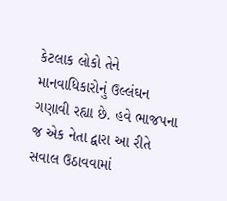કેટલાક લોકો તેને માનવાધિકારોનું ઉલ્લંઘન ગણાવી રહ્યા છે. હવે ભાજપના જ એક નેતા દ્વારા આ રીતે સવાલ ઉઠાવવામાં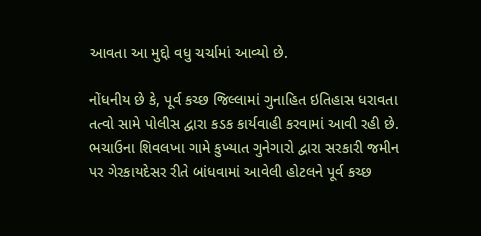આવતા આ મુદ્દો વધુ ચર્ચામાં આવ્યો છે.

નોંધનીય છે કે, પૂર્વ કચ્છ જિલ્લામાં ગુનાહિત ઇતિહાસ ધરાવતા તત્વો સામે પોલીસ દ્વારા કડક કાર્યવાહી કરવામાં આવી રહી છે. ભચાઉના શિવલખા ગામે કુખ્યાત ગુનેગારો દ્વારા સરકારી જમીન પર ગેરકાયદેસર રીતે બાંધવામાં આવેલી હોટલને પૂર્વ કચ્છ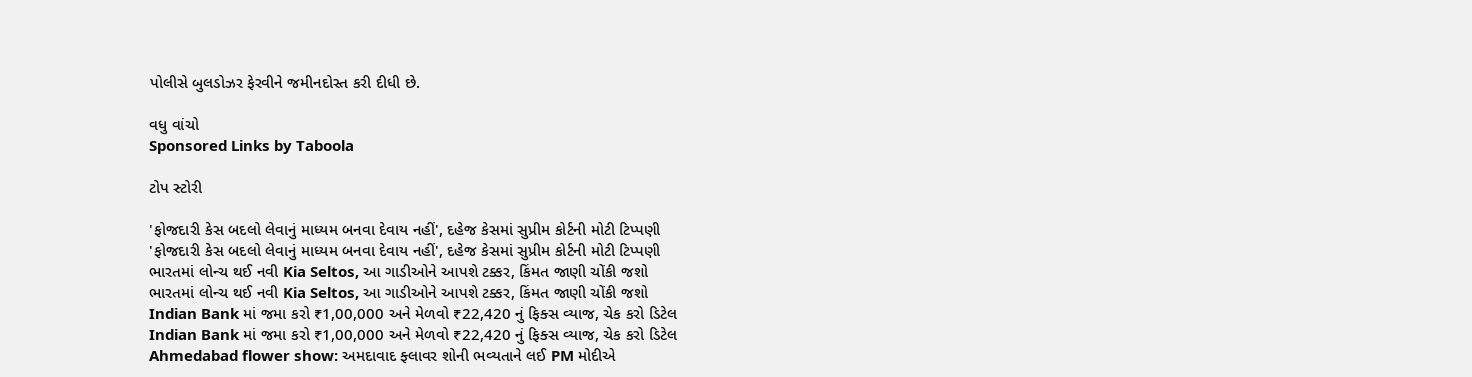પોલીસે બુલડોઝર ફેરવીને જમીનદોસ્ત કરી દીધી છે.

વધુ વાંચો
Sponsored Links by Taboola

ટોપ સ્ટોરી

'ફોજદારી કેસ બદલો લેવાનું માધ્યમ બનવા દેવાય નહીં', દહેજ કેસમાં સુપ્રીમ કોર્ટની મોટી ટિપ્પણી
'ફોજદારી કેસ બદલો લેવાનું માધ્યમ બનવા દેવાય નહીં', દહેજ કેસમાં સુપ્રીમ કોર્ટની મોટી ટિપ્પણી
ભારતમાં લોન્ચ થઈ નવી Kia Seltos, આ ગાડીઓને આપશે ટક્કર, કિંમત જાણી ચોંકી જશો
ભારતમાં લોન્ચ થઈ નવી Kia Seltos, આ ગાડીઓને આપશે ટક્કર, કિંમત જાણી ચોંકી જશો
Indian Bank માં જમા કરો ₹1,00,000 અને મેળવો ₹22,420 નું ફિક્સ વ્યાજ, ચેક કરો ડિટેલ
Indian Bank માં જમા કરો ₹1,00,000 અને મેળવો ₹22,420 નું ફિક્સ વ્યાજ, ચેક કરો ડિટેલ
Ahmedabad flower show: અમદાવાદ ફ્લાવર શોની ભવ્યતાને લઈ PM મોદીએ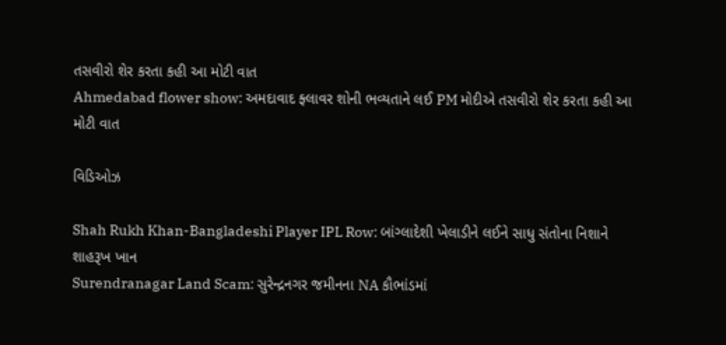તસવીરો શેર કરતા કહી આ મોટી વાત
Ahmedabad flower show: અમદાવાદ ફ્લાવર શોની ભવ્યતાને લઈ PM મોદીએ તસવીરો શેર કરતા કહી આ મોટી વાત

વિડિઓઝ

Shah Rukh Khan-Bangladeshi Player IPL Row: બાંગ્લાદેશી ખેલાડીને લઈને સાધુ સંતોના નિશાને શાહરૂખ ખાન
Surendranagar Land Scam: સુરેન્દ્રનગર જમીનના NA કૌભાંડમાં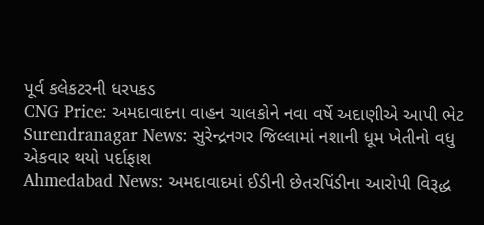પૂર્વ કલેકટરની ધરપકડ
CNG Price: અમદાવાદના વાહન ચાલકોને નવા વર્ષે અદાણીએ આપી ભેટ
Surendranagar News: સુરેન્દ્રનગર જિલ્લામાં નશાની ધૂમ ખેતીનો વધુ એકવાર થયો પર્દાફાશ
Ahmedabad News: અમદાવાદમાં ઈડીની છેતરપિંડીના આરોપી વિરૂદ્ધ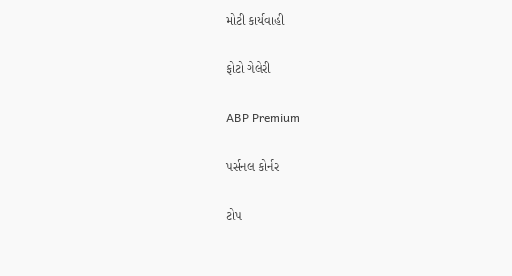મોટી કાર્યવાહી

ફોટો ગેલેરી

ABP Premium

પર્સનલ કોર્નર

ટોપ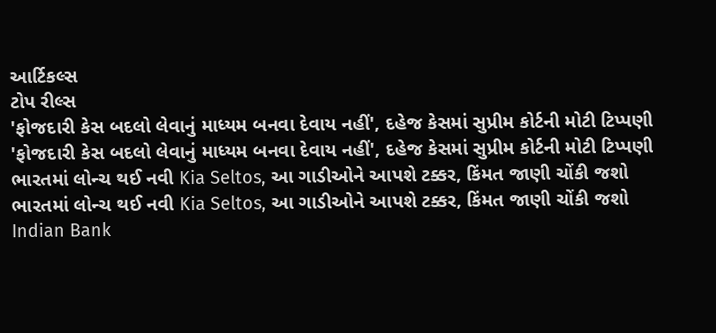આર્ટિકલ્સ
ટોપ રીલ્સ
'ફોજદારી કેસ બદલો લેવાનું માધ્યમ બનવા દેવાય નહીં', દહેજ કેસમાં સુપ્રીમ કોર્ટની મોટી ટિપ્પણી
'ફોજદારી કેસ બદલો લેવાનું માધ્યમ બનવા દેવાય નહીં', દહેજ કેસમાં સુપ્રીમ કોર્ટની મોટી ટિપ્પણી
ભારતમાં લોન્ચ થઈ નવી Kia Seltos, આ ગાડીઓને આપશે ટક્કર, કિંમત જાણી ચોંકી જશો
ભારતમાં લોન્ચ થઈ નવી Kia Seltos, આ ગાડીઓને આપશે ટક્કર, કિંમત જાણી ચોંકી જશો
Indian Bank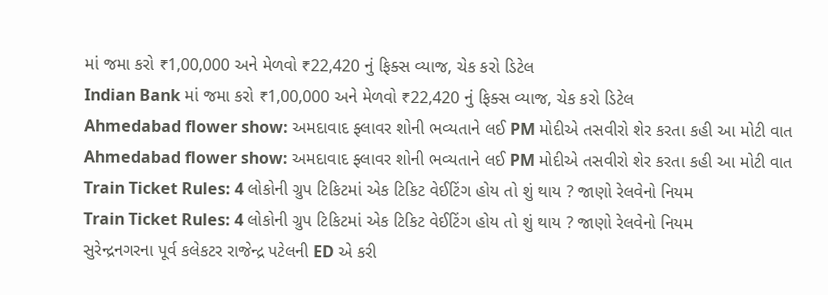માં જમા કરો ₹1,00,000 અને મેળવો ₹22,420 નું ફિક્સ વ્યાજ, ચેક કરો ડિટેલ
Indian Bank માં જમા કરો ₹1,00,000 અને મેળવો ₹22,420 નું ફિક્સ વ્યાજ, ચેક કરો ડિટેલ
Ahmedabad flower show: અમદાવાદ ફ્લાવર શોની ભવ્યતાને લઈ PM મોદીએ તસવીરો શેર કરતા કહી આ મોટી વાત
Ahmedabad flower show: અમદાવાદ ફ્લાવર શોની ભવ્યતાને લઈ PM મોદીએ તસવીરો શેર કરતા કહી આ મોટી વાત
Train Ticket Rules: 4 લોકોની ગ્રુપ ટિકિટમાં એક ટિકિટ વેઈટિંગ હોય તો શું થાય ? જાણો રેલવેનો નિયમ
Train Ticket Rules: 4 લોકોની ગ્રુપ ટિકિટમાં એક ટિકિટ વેઈટિંગ હોય તો શું થાય ? જાણો રેલવેનો નિયમ
સુરેન્દ્રનગરના પૂર્વ કલેકટર રાજેન્દ્ર પટેલની ED એ કરી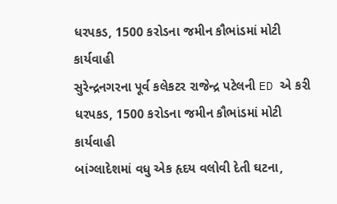ધરપકડ, 1500 કરોડના જમીન કૌભાંડમાં મોટી કાર્યવાહી
સુરેન્દ્રનગરના પૂર્વ કલેકટર રાજેન્દ્ર પટેલની ED એ કરી ધરપકડ, 1500 કરોડના જમીન કૌભાંડમાં મોટી કાર્યવાહી
બાંગ્લાદેશમાં વધુ એક હૃદય વલોવી દેતી ઘટના,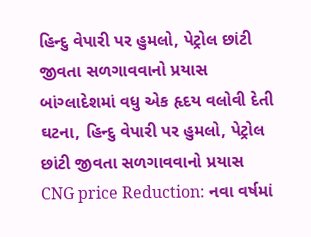હિન્દુ વેપારી પર હુમલો, પેટ્રોલ છાંટી જીવતા સળગાવવાનો પ્રયાસ
બાંગ્લાદેશમાં વધુ એક હૃદય વલોવી દેતી ઘટના, હિન્દુ વેપારી પર હુમલો, પેટ્રોલ છાંટી જીવતા સળગાવવાનો પ્રયાસ
CNG price Reduction: નવા વર્ષમાં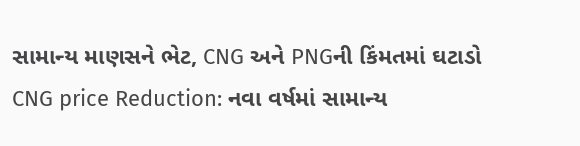સામાન્ય માણસને ભેટ, CNG અને PNGની કિંમતમાં ઘટાડો
CNG price Reduction: નવા વર્ષમાં સામાન્ય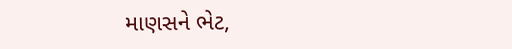માણસને ભેટ,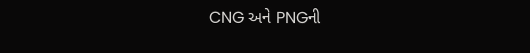CNG અને PNGની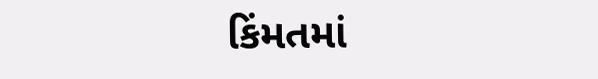કિંમતમાં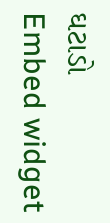ઘટાડો
Embed widget